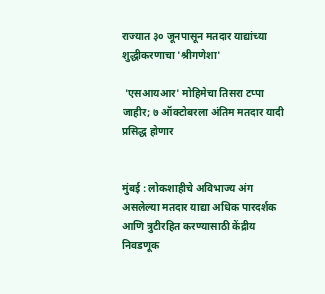राज्यात ३० जूनपासून मतदार याद्यांच्या शुद्धीकरणाचा 'श्रीगणेशा'

 'एसआयआर' मोहिमेचा तिसरा टप्पा जाहीर; ७ ऑक्टोबरला अंतिम मतदार यादी प्रसिद्ध होणार


मुंबई : लोकशाहीचे अविभाज्य अंग असलेल्या मतदार याद्या अधिक पारदर्शक आणि त्रुटीरहित करण्यासाठी केंद्रीय निवडणूक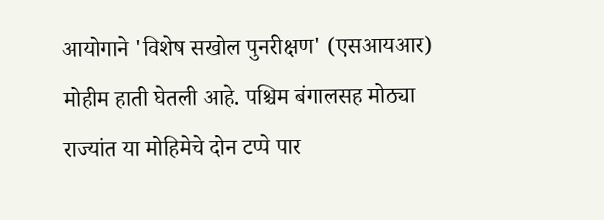आयोगाने 'विशेष सखोल पुनरीक्षण' (एसआयआर) मोहीम हाती घेतली आहे. पश्चिम बंगालसह मोठ्या राज्यांत या मोहिमेचे दोन टप्पे पार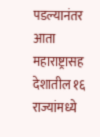पडल्यानंतर आता महाराष्ट्रासह देशातील १६ राज्यांमध्ये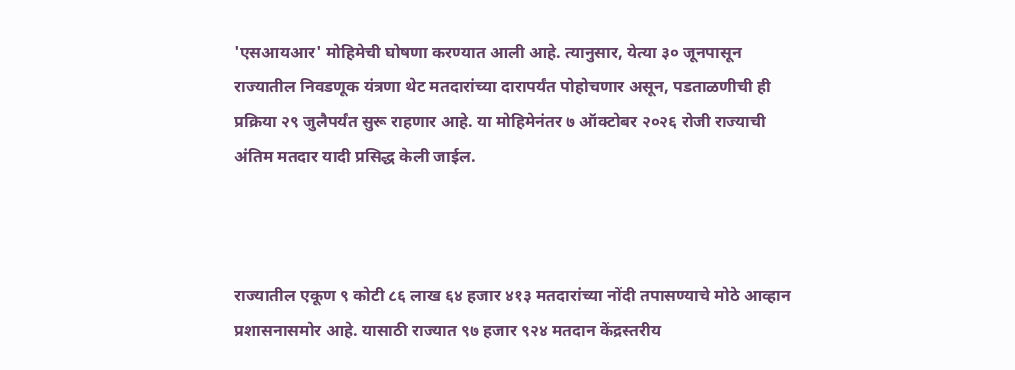'एसआयआर' मोहिमेची घोषणा करण्यात आली आहे. त्यानुसार, येत्या ३० जूनपासून राज्यातील निवडणूक यंत्रणा थेट मतदारांच्या दारापर्यंत पोहोचणार असून, पडताळणीची ही प्रक्रिया २९ जुलैपर्यंत सुरू राहणार आहे. या मोहिमेनंतर ७ ऑक्टोबर २०२६ रोजी राज्याची अंतिम मतदार यादी प्रसिद्ध केली जाईल.



राज्यातील एकूण ९ कोटी ८६ लाख ६४ हजार ४१३ मतदारांच्या नोंदी तपासण्याचे मोठे आव्हान प्रशासनासमोर आहे. यासाठी राज्यात ९७ हजार ९२४ मतदान केंद्रस्तरीय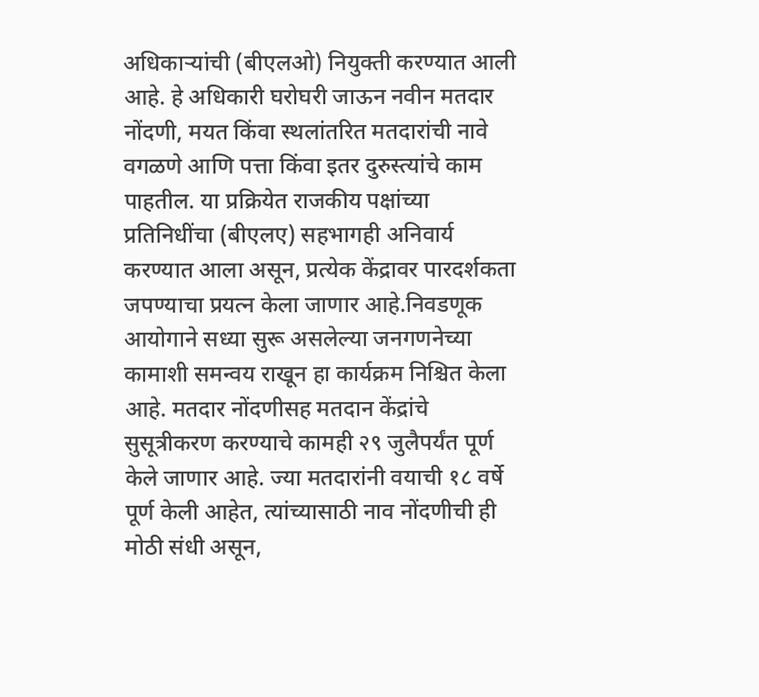अधिकाऱ्यांची (बीएलओ) नियुक्ती करण्यात आली आहे. हे अधिकारी घरोघरी जाऊन नवीन मतदार नोंदणी, मयत किंवा स्थलांतरित मतदारांची नावे वगळणे आणि पत्ता किंवा इतर दुरुस्त्यांचे काम पाहतील. या प्रक्रियेत राजकीय पक्षांच्या प्रतिनिधींचा (बीएलए) सहभागही अनिवार्य करण्यात आला असून, प्रत्येक केंद्रावर पारदर्शकता जपण्याचा प्रयत्न केला जाणार आहे.निवडणूक आयोगाने सध्या सुरू असलेल्या जनगणनेच्या कामाशी समन्वय राखून हा कार्यक्रम निश्चित केला आहे. मतदार नोंदणीसह मतदान केंद्रांचे सुसूत्रीकरण करण्याचे कामही २९ जुलैपर्यंत पूर्ण केले जाणार आहे. ज्या मतदारांनी वयाची १८ वर्षे पूर्ण केली आहेत, त्यांच्यासाठी नाव नोंदणीची ही मोठी संधी असून,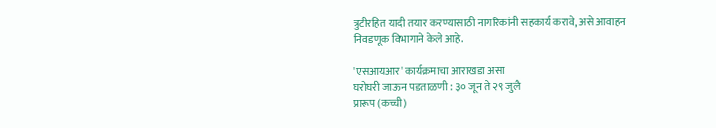त्रुटीरहित यादी तयार करण्यासाठी नागरिकांनी सहकार्य करावे, असे आवाहन निवडणूक विभागाने केले आहे.

'एसआयआर' कार्यक्रमाचा आराखडा असा
घरोघरी जाऊन पडताळणी : ३० जून ते २९ जुलै
प्रारूप (कच्ची)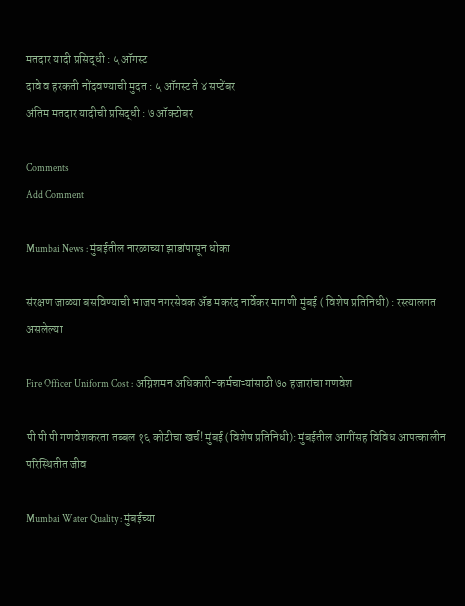मतदार यादी प्रसिद्धी : ५ ऑगस्ट
दावे व हरकती नोंदवण्याची मुदत : ५ ऑगस्ट ते ४ सप्टेंबर
अंतिम मतदार यादीची प्रसिद्धी : ७ ऑक्टोबर

Comments
Add Comment

Mumbai News : मुंबईतील नारळाच्या झाडांपासून धोका

संरक्षण जाळ्या बसविण्याची भाजप नगरसेवक अ‍ॅड मकरंद नार्वेकर मागणी मुंबई ( विशेष प्रतिनिधी) : रस्त्यालगत असलेल्या

Fire Officer Uniform Cost : अग्निशमन अधिकारी-कर्मचाऱ्यांसाठी ७० हजारांचा गणवेश

पी पी पी गणवेशकरता तब्बल १६ कोटीचा खर्च! मुंबई (विशेष प्रतिनिधी): मुंबईतील आगींसह विविध आपत्कालीन परिस्थितीत जीव

Mumbai Water Quality : मुंबईच्या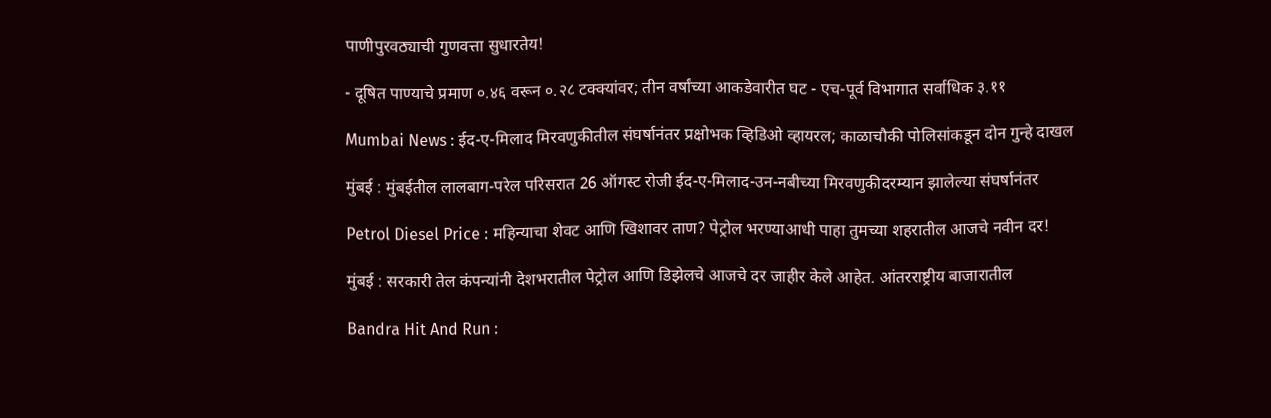पाणीपुरवठ्याची गुणवत्ता सुधारतेय!

- दूषित पाण्याचे प्रमाण ०.४६ वरून ०.२८ टक्क्यांवर; तीन वर्षांच्या आकडेवारीत घट - एच-पूर्व विभागात सर्वाधिक ३.११

Mumbai News : ईद-ए-मिलाद मिरवणुकीतील संघर्षानंतर प्रक्षोभक व्हिडिओ व्हायरल; काळाचौकी पोलिसांकडून दोन गुन्हे दाखल

मुंबई : मुंबईतील लालबाग-परेल परिसरात 26 ऑगस्ट रोजी ईद-ए-मिलाद-उन-नबीच्या मिरवणुकीदरम्यान झालेल्या संघर्षानंतर

Petrol Diesel Price : महिन्याचा शेवट आणि खिशावर ताण? पेट्रोल भरण्याआधी पाहा तुमच्या शहरातील आजचे नवीन दर!

मुंबई : सरकारी तेल कंपन्यांनी देशभरातील पेट्रोल आणि डिझेलचे आजचे दर जाहीर केले आहेत. आंतरराष्ट्रीय बाजारातील

Bandra Hit And Run :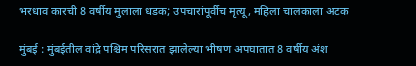भरधाव कारची 8 वर्षीय मुलाला धडक; उपचारांपूर्वीच मृत्यू, महिला चालकाला अटक

मुंबई : मुंबईतील वांद्रे पश्चिम परिसरात झालेल्या भीषण अपघातात 8 वर्षीय अंश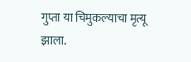गुप्ता या चिमुकल्याचा मृत्यू झाला.